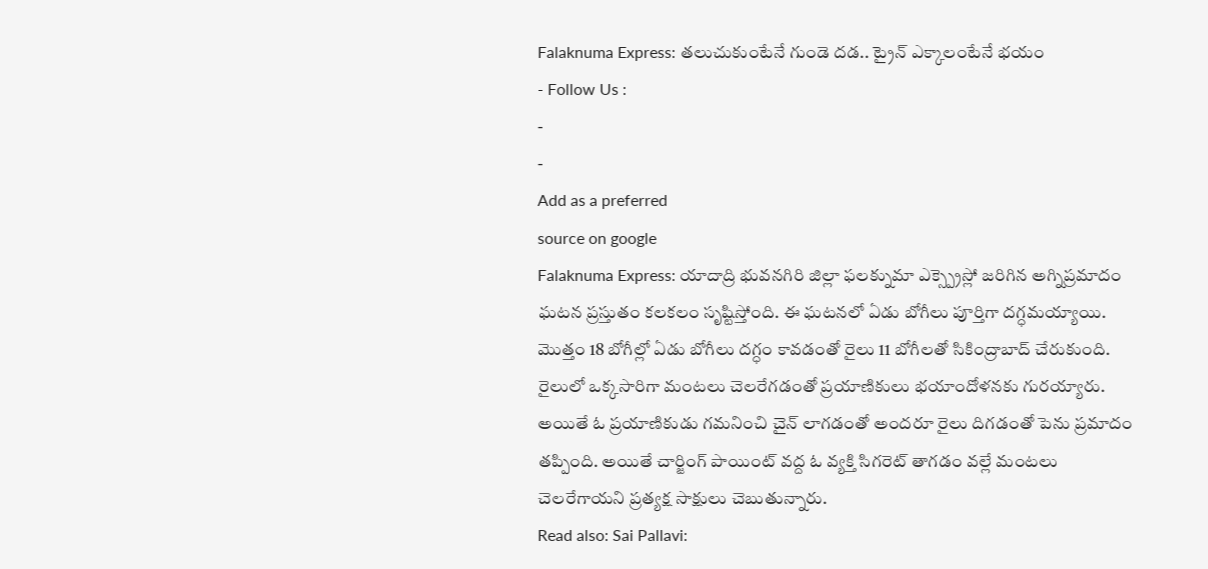Falaknuma Express: తలుచుకుంటేనే గుండె దడ.. ట్రైన్ ఎక్కాలంటేనే భయం
- Follow Us :
-
-
Add as a preferred
source on google
Falaknuma Express: యాదాద్రి భువనగిరి జిల్లా ఫలక్నుమా ఎక్స్ప్రెస్లో జరిగిన అగ్నిప్రమాదం ఘటన ప్రస్తుతం కలకలం సృష్టిస్తోంది. ఈ ఘటనలో ఏడు బోగీలు పూర్తిగా దగ్ధమయ్యాయి. మొత్తం 18 బోగీల్లో ఏడు బోగీలు దగ్ధం కావడంతో రైలు 11 బోగీలతో సికింద్రాబాద్ చేరుకుంది. రైలులో ఒక్కసారిగా మంటలు చెలరేగడంతో ప్రయాణికులు భయాందోళనకు గురయ్యారు. అయితే ఓ ప్రయాణికుడు గమనించి చైన్ లాగడంతో అందరూ రైలు దిగడంతో పెను ప్రమాదం తప్పింది. అయితే చార్జింగ్ పాయింట్ వద్ద ఓ వ్యక్తి సిగరెట్ తాగడం వల్లే మంటలు చెలరేగాయని ప్రత్యక్ష సాక్షులు చెబుతున్నారు.
Read also: Sai Pallavi: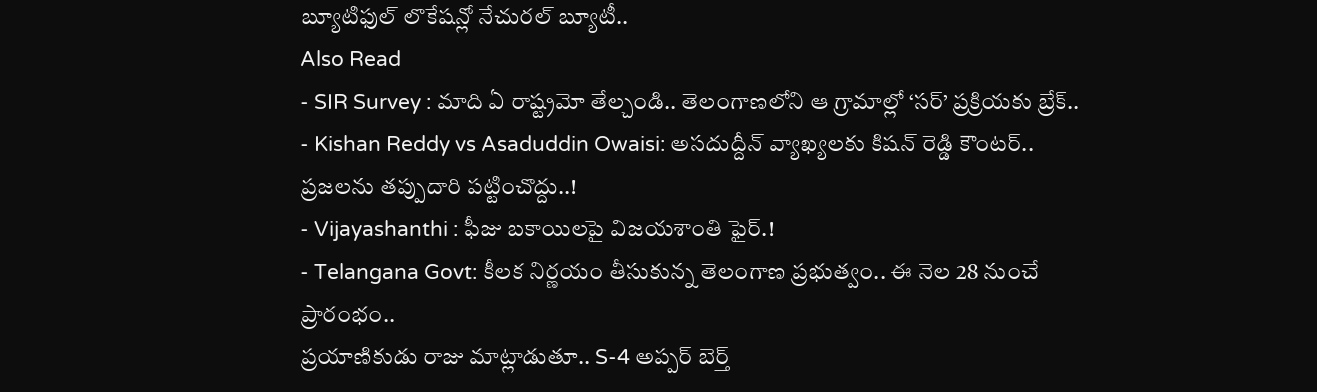బ్యూటిఫుల్ లొకేషన్లో నేచురల్ బ్యూటీ..
Also Read
- SIR Survey : మాది ఏ రాష్ట్రమో తేల్చండి.. తెలంగాణలోని ఆ గ్రామాల్లో ‘సర్’ ప్రక్రియకు బ్రేక్..
- Kishan Reddy vs Asaduddin Owaisi: అసదుద్దీన్ వ్యాఖ్యలకు కిషన్ రెడ్డి కౌంటర్.. ప్రజలను తప్పుదారి పట్టించొద్దు..!
- Vijayashanthi : ఫీజు బకాయిలపై విజయశాంతి ఫైర్.!
- Telangana Govt: కీలక నిర్ణయం తీసుకున్న తెలంగాణ ప్రభుత్వం.. ఈ నెల 28 నుంచే ప్రారంభం..
ప్రయాణికుడు రాజు మాట్లాడుతూ.. S-4 అప్పర్ బెర్త్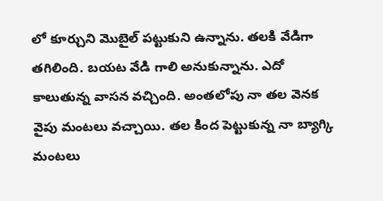లో కూర్చుని మొబైల్ పట్టుకుని ఉన్నాను. తలకి వేడిగా తగిలింది. బయట వేడి గాలి అనుకున్నాను. ఎదో కాలుతున్న వాసన వచ్చింది. అంతలోపు నా తల వెనక వైపు మంటలు వచ్చాయి. తల కింద పెట్టుకున్న నా బ్యాగ్కి మంటలు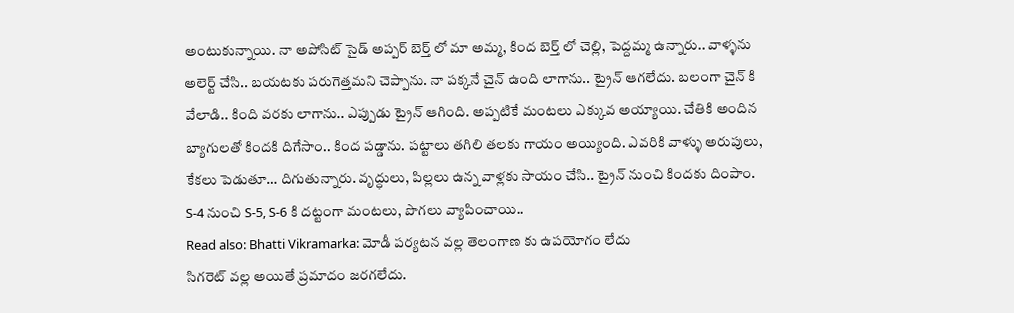అంటుకున్నాయి. నా అపోసిట్ సైడ్ అప్పర్ బెర్త్ లో మా అమ్మ, కింద బెర్త్ లో చెల్లి, పెద్దమ్మ ఉన్నారు.. వాళ్ళను అలెర్ట్ చేసి.. బయటకు పరుగెత్తమని చెప్పాను. నా పక్కనే చైన్ ఉంది లాగాను.. ట్రైన్ ఆగలేదు. బలంగా చైన్ కి వేలాడి.. కింది వరకు లాగాను.. ఎప్పుడు ట్రైన్ ఆగింది. అప్పటికే మంటలు ఎక్కువ అయ్యాయి. చేతికి అందిన బ్యాగులతో కిందకి దిగేసాం.. కింద పడ్డాను. పట్టాలు తగిలి తలకు గాయం అయ్యింది. ఎవరికి వాళ్ళు అరుపులు, కేకలు పెడుతూ… దిగుతున్నారు. వృద్ధులు, పిల్లలు ఉన్న వాళ్లకు సాయం చేసి.. ట్రైన్ నుంచి కిందకు దింపాం. S-4 నుంచి S-5, S-6 కి దట్టంగా మంటలు, పొగలు వ్యాపించాయి..
Read also: Bhatti Vikramarka: మోడీ పర్యటన వల్ల తెలంగాణ కు ఉపయోగం లేదు
సిగరెట్ వల్ల అయితే ప్రమాదం జరగలేదు.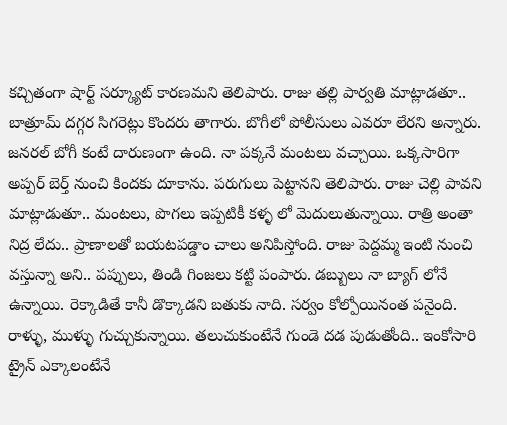కచ్చితంగా షార్ట్ సర్క్యూట్ కారణమని తెలిపారు. రాజు తల్లి పార్వతి మాట్లాడతూ.. బాత్రూమ్ దగ్గర సిగరెట్లు కొందరు తాగారు. బొగీలో పోలీసులు ఎవరూ లేరని అన్నారు. జనరల్ బోగీ కంటే దారుణంగా ఉంది. నా పక్కనే మంటలు వచ్చాయి. ఒక్కసారిగా అప్పర్ బెర్త్ నుంచి కిందకు దూకాను. పరుగులు పెట్టానని తెలిపారు. రాజు చెల్లి పావని మాట్లాడుతూ.. మంటలు, పొగలు ఇప్పటికీ కళ్ళ లో మెదులుతున్నాయి. రాత్రి అంతా నిద్ర లేదు.. ప్రాణాలతో బయటపడ్డాం చాలు అనిపిస్తోంది. రాజు పెద్దమ్మ ఇంటి నుంచి వస్తున్నా అని.. పప్పులు, తిండి గింజలు కట్టి పంపారు. డబ్బులు నా బ్యాగ్ లోనే ఉన్నాయి. రెక్కాడితే కానీ డొక్కాడని బతుకు నాది. సర్వం కోల్పోయినంత పనైంది. రాళ్ళు, ముళ్ళు గుచ్చుకున్నాయి. తలుచుకుంటేనే గుండె దడ పుడుతోంది.. ఇంకోసారి ట్రైన్ ఎక్కాలంటేనే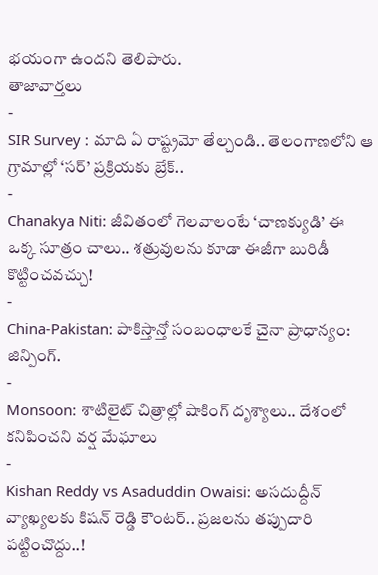భయంగా ఉందని తెలిపారు.
తాజావార్తలు
-
SIR Survey : మాది ఏ రాష్ట్రమో తేల్చండి.. తెలంగాణలోని ఆ గ్రామాల్లో ‘సర్’ ప్రక్రియకు బ్రేక్..
-
Chanakya Niti: జీవితంలో గెలవాలంటే ‘చాణక్యుడి’ ఈ ఒక్క సూత్రం చాలు.. శత్రువులను కూడా ఈజీగా బురిడీ కొట్టించవచ్చు!
-
China-Pakistan: పాకిస్తాన్తో సంబంధాలకే చైనా ప్రాధాన్యం: జిన్పింగ్.
-
Monsoon: శాటిలైట్ చిత్రాల్లో షాకింగ్ దృశ్యాలు.. దేశంలో కనిపించని వర్ష మేఘాలు
-
Kishan Reddy vs Asaduddin Owaisi: అసదుద్దీన్ వ్యాఖ్యలకు కిషన్ రెడ్డి కౌంటర్.. ప్రజలను తప్పుదారి పట్టించొద్దు..!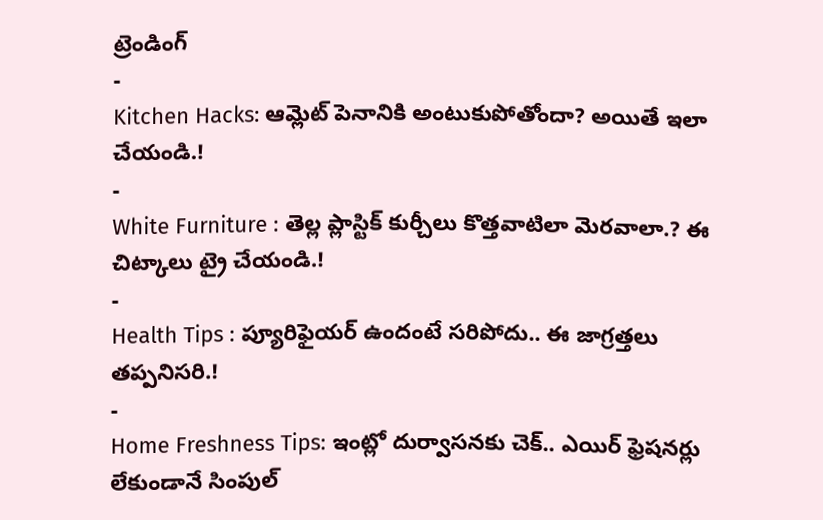ట్రెండింగ్
-
Kitchen Hacks: ఆమ్లెట్ పెనానికి అంటుకుపోతోందా? అయితే ఇలా చేయండి.!
-
White Furniture : తెల్ల ప్లాస్టిక్ కుర్చీలు కొత్తవాటిలా మెరవాలా.? ఈ చిట్కాలు ట్రై చేయండి.!
-
Health Tips : ప్యూరిఫైయర్ ఉందంటే సరిపోదు.. ఈ జాగ్రత్తలు తప్పనిసరి.!
-
Home Freshness Tips: ఇంట్లో దుర్వాసనకు చెక్.. ఎయిర్ ఫ్రెషనర్లు లేకుండానే సింపుల్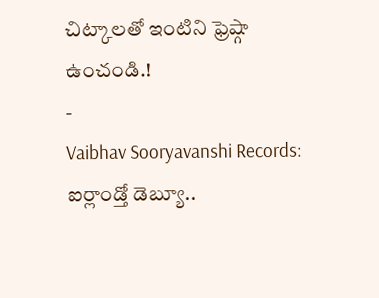చిట్కాలతో ఇంటిని ఫ్రెష్గా ఉంచండి.!
-
Vaibhav Sooryavanshi Records: ఐర్లాండ్తో డెబ్యూ..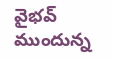వైభవ్ ముందున్న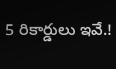5 రికార్డులు ఇవే.!